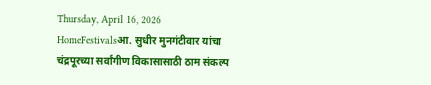Thursday, April 16, 2026
HomeFestivalsआ. सुधीर मुनगंटीवार यांचा चंद्रपूरच्या सर्वांगीण विकासासाठी ठाम संकल्प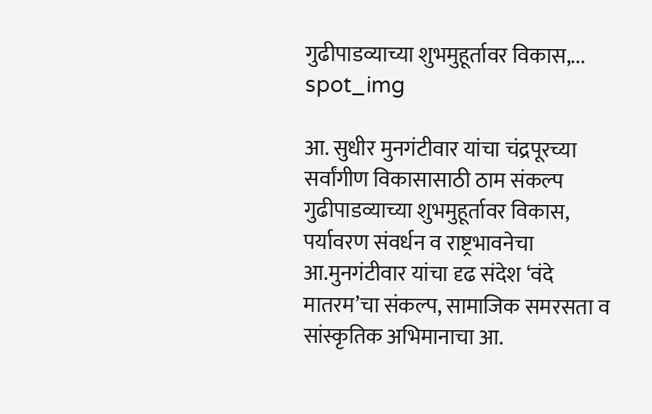गुढीपाडव्याच्या शुभमुहूर्तावर विकास,...
spot_img

आ. सुधीर मुनगंटीवार यांचा चंद्रपूरच्या सर्वांगीण विकासासाठी ठाम संकल्प गुढीपाडव्याच्या शुभमुहूर्तावर विकास, पर्यावरण संवर्धन व राष्ट्रभावनेचा आ.मुनगंटीवार यांचा दृढ संदेश ‘वंदे मातरम’चा संकल्प, सामाजिक समरसता व सांस्कृतिक अभिमानाचा आ.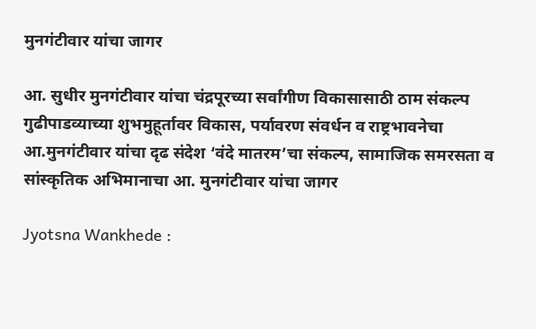मुनगंटीवार यांचा जागर

आ. सुधीर मुनगंटीवार यांचा चंद्रपूरच्या सर्वांगीण विकासासाठी ठाम संकल्प गुढीपाडव्याच्या शुभमुहूर्तावर विकास, पर्यावरण संवर्धन व राष्ट्रभावनेचा आ.मुनगंटीवार यांचा दृढ संदेश ‘वंदे मातरम’चा संकल्प, सामाजिक समरसता व सांस्कृतिक अभिमानाचा आ. मुनगंटीवार यांचा जागर

Jyotsna Wankhede :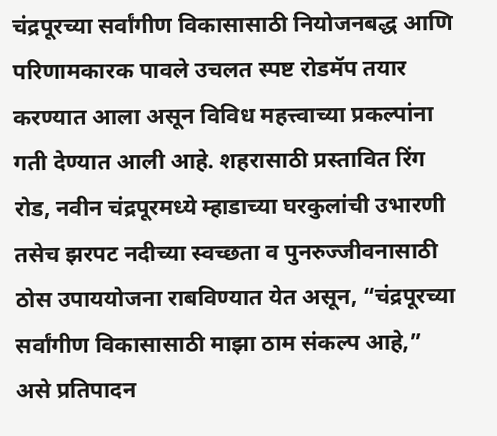चंद्रपूरच्या सर्वांगीण विकासासाठी नियोजनबद्ध आणि परिणामकारक पावले उचलत स्पष्ट रोडमॅप तयार करण्यात आला असून विविध महत्त्वाच्या प्रकल्पांना गती देण्यात आली आहे. शहरासाठी प्रस्तावित रिंग रोड, नवीन चंद्रपूरमध्ये म्हाडाच्या घरकुलांची उभारणी तसेच झरपट नदीच्या स्वच्छता व पुनरुज्जीवनासाठी ठोस उपाययोजना राबविण्यात येत असून, “चंद्रपूरच्या सर्वांगीण विकासासाठी माझा ठाम संकल्प आहे,” असे प्रतिपादन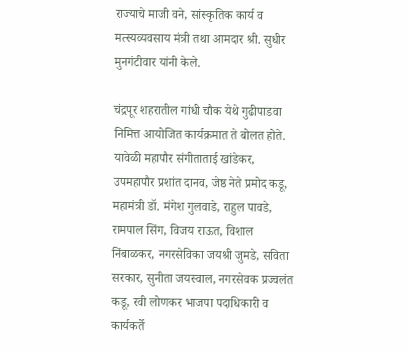राज्याचे माजी वने, सांस्कृतिक कार्य व मत्स्यव्यवसाय मंत्री तथा आमदार श्री. सुधीर मुनगंटीवार यांनी केले.

चंद्रपूर शहरातील गांधी चौक येथे गुढीपाडवा निमित्त आयोजित कार्यक्रमात ते बोलत होते. यावेळी महापौर संगीताताई खांडेकर, उपमहापौर प्रशांत दानव, जेष्ठ नेते प्रमोद कडू, महामंत्री डॉ. मंगेश गुलवाडे, राहुल पावडे, रामपाल सिंग, विजय राऊत, विशाल निंबाळकर, नगरसेविका जयश्री जुमडे, सविता सरकार, सुनीता जयस्वाल, नगरसेवक प्रज्वलंत कडू, रवी लोणकर भाजपा पदाधिकारी व कार्यकर्ते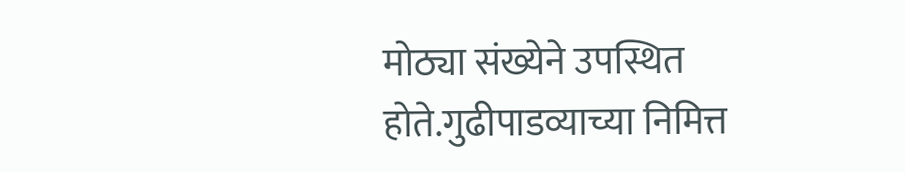मोठ्या संख्येने उपस्थित होते.गुढीपाडव्याच्या निमित्त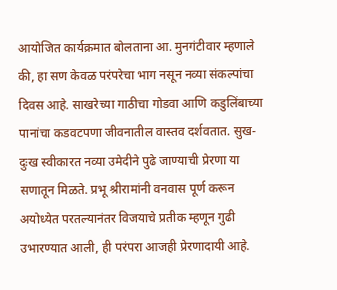आयोजित कार्यक्रमात बोलताना आ. मुनगंटीवार म्हणाले की, हा सण केवळ परंपरेचा भाग नसून नव्या संकल्पांचा दिवस आहे. साखरेच्या गाठीचा गोडवा आणि कडुलिंबाच्या पानांचा कडवटपणा जीवनातील वास्तव दर्शवतात. सुख-दुःख स्वीकारत नव्या उमेदीने पुढे जाण्याची प्रेरणा या सणातून मिळते. प्रभू श्रीरामांनी वनवास पूर्ण करून अयोध्येत परतल्यानंतर विजयाचे प्रतीक म्हणून गुढी उभारण्यात आली, ही परंपरा आजही प्रेरणादायी आहे.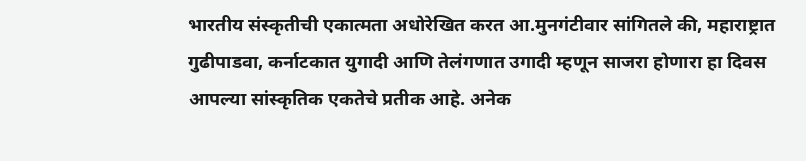भारतीय संस्कृतीची एकात्मता अधोरेखित करत आ.मुनगंटीवार सांगितले की, महाराष्ट्रात गुढीपाडवा, कर्नाटकात युगादी आणि तेलंगणात उगादी म्हणून साजरा होणारा हा दिवस आपल्या सांस्कृतिक एकतेचे प्रतीक आहे. अनेक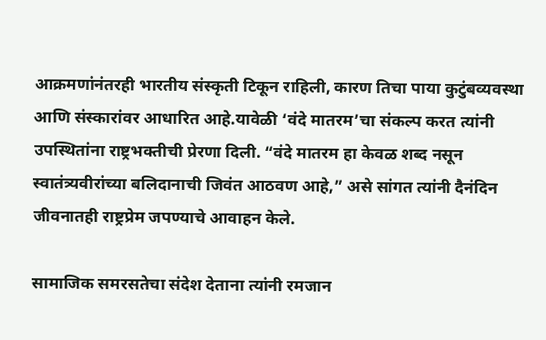आक्रमणांनंतरही भारतीय संस्कृती टिकून राहिली, कारण तिचा पाया कुटुंबव्यवस्था आणि संस्कारांवर आधारित आहे.यावेळी ‘वंदे मातरम’चा संकल्प करत त्यांनी उपस्थितांना राष्ट्रभक्तीची प्रेरणा दिली. “वंदे मातरम हा केवळ शब्द नसून स्वातंत्र्यवीरांच्या बलिदानाची जिवंत आठवण आहे,” असे सांगत त्यांनी दैनंदिन जीवनातही राष्ट्रप्रेम जपण्याचे आवाहन केले.

सामाजिक समरसतेचा संदेश देताना त्यांनी रमजान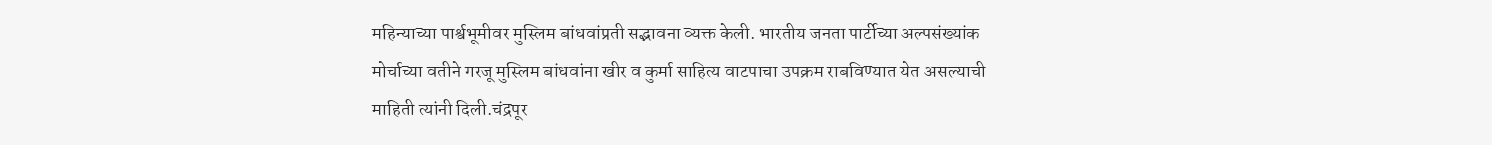महिन्याच्या पार्श्वभूमीवर मुस्लिम बांधवांप्रती सद्भावना व्यक्त केली. भारतीय जनता पार्टीच्या अल्पसंख्यांक मोर्चाच्या वतीने गरजू मुस्लिम बांधवांना खीर व कुर्मा साहित्य वाटपाचा उपक्रम राबविण्यात येत असल्याची माहिती त्यांनी दिली.चंद्रपूर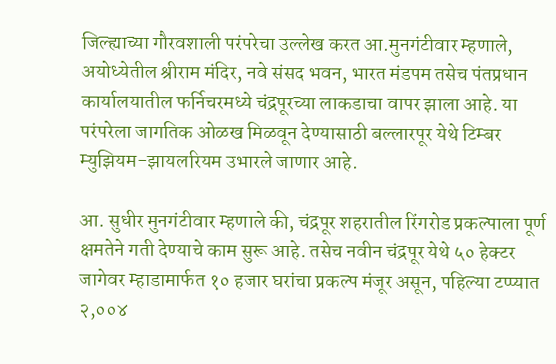जिल्ह्याच्या गौरवशाली परंपरेचा उल्लेख करत आ.मुनगंटीवार म्हणाले, अयोध्येतील श्रीराम मंदिर, नवे संसद भवन, भारत मंडपम तसेच पंतप्रधान कार्यालयातील फर्निचरमध्ये चंद्रपूरच्या लाकडाचा वापर झाला आहे. या परंपरेला जागतिक ओळख मिळवून देण्यासाठी बल्लारपूर येथे टिम्बर म्युझियम-झायलरियम उभारले जाणार आहे.

आ. सुधीर मुनगंटीवार म्हणाले की, चंद्रपूर शहरातील रिंगरोड प्रकल्पाला पूर्ण क्षमतेने गती देण्याचे काम सुरू आहे. तसेच नवीन चंद्रपूर येथे ५० हेक्टर जागेवर म्हाडामार्फत १० हजार घरांचा प्रकल्प मंजूर असून, पहिल्या टप्प्यात २,००४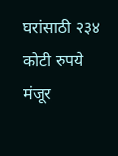घरांसाठी २३४ कोटी रुपये मंजूर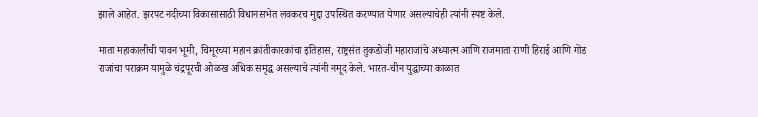झाले आहेत. झरपट नदीच्या विकासासाठी विधानसभेत लवकरच मुद्दा उपस्थित करण्यात येणार असल्याचेही त्यांनी स्पष्ट केले.

माता महाकालीची पावन भूमी, चिमूरच्या महान क्रांतीकारकांचा इतिहास, राष्ट्रसंत तुकडोजी महाराजांचे अध्यात्म आणि राजमाता राणी हिराई आणि गोंड राजांचा पराक्रम यामुळे चंद्रपूरची ओळख अधिक समृद्ध असल्याचे त्यांनी नमूद केले. भारत-चीन युद्धाच्या काळात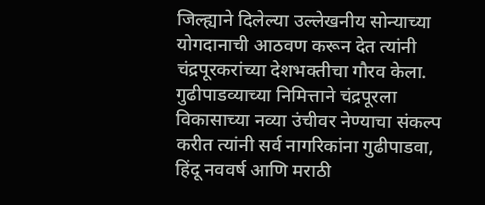जिल्ह्याने दिलेल्या उल्लेखनीय सोन्याच्या योगदानाची आठवण करून देत त्यांनी चंद्रपूरकरांच्या देशभक्तीचा गौरव केला. गुढीपाडव्याच्या निमित्ताने चंद्रपूरला विकासाच्या नव्या उंचीवर नेण्याचा संकल्प करीत त्यांनी सर्व नागरिकांना गुढीपाडवा, हिंदू नववर्ष आणि मराठी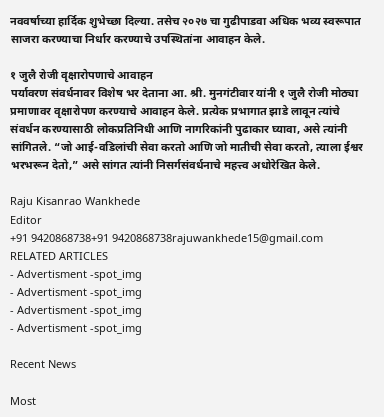नववर्षाच्या हार्दिक शुभेच्छा दिल्या. तसेच २०२७ चा गुढीपाडवा अधिक भव्य स्वरूपात साजरा करण्याचा निर्धार करण्याचे उपस्थितांना आवाहन केले.

१ जुलै रोजी वृक्षारोपणाचे आवाहन
पर्यावरण संवर्धनावर विशेष भर देताना आ. श्री. मुनगंटीवार यांनी १ जुलै रोजी मोठ्या प्रमाणावर वृक्षारोपण करण्याचे आवाहन केले. प्रत्येक प्रभागात झाडे लावून त्यांचे संवर्धन करण्यासाठी लोकप्रतिनिधी आणि नागरिकांनी पुढाकार घ्यावा, असे त्यांनी सांगितले. “जो आई-वडिलांची सेवा करतो आणि जो मातीची सेवा करतो, त्याला ईश्वर भरभरून देतो,” असे सांगत त्यांनी निसर्गसंवर्धनाचे महत्त्व अधोरेखित केले.

Raju Kisanrao Wankhede
Editor
+91 9420868738+91 9420868738rajuwankhede15@gmail.com
RELATED ARTICLES
- Advertisment -spot_img
- Advertisment -spot_img
- Advertisment -spot_img
- Advertisment -spot_img

Recent News

Most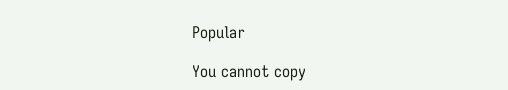Popular

You cannot copy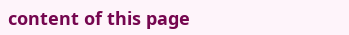content of this page